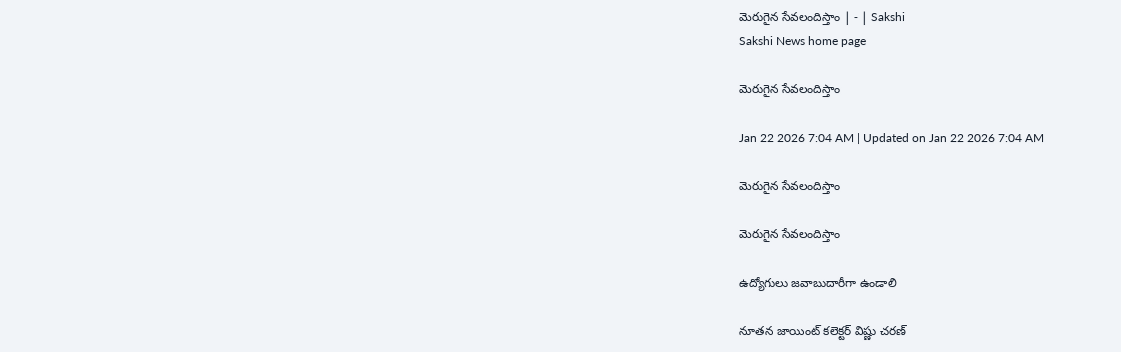మెరుగైన సేవలందిస్తాం | - | Sakshi
Sakshi News home page

మెరుగైన సేవలందిస్తాం

Jan 22 2026 7:04 AM | Updated on Jan 22 2026 7:04 AM

మెరుగైన సేవలందిస్తాం

మెరుగైన సేవలందిస్తాం

ఉద్యోగులు జవాబుదారీగా ఉండాలి

నూతన జాయింట్‌ కలెక్టర్‌ విష్ణు చరణ్‌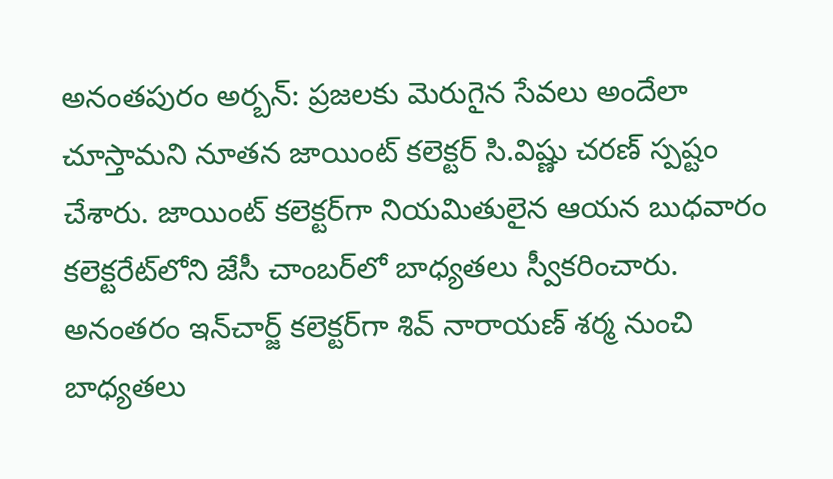అనంతపురం అర్బన్‌: ప్రజలకు మెరుగైన సేవలు అందేలా చూస్తామని నూతన జాయింట్‌ కలెక్టర్‌ సి.విష్ణు చరణ్‌ స్పష్టం చేశారు. జాయింట్‌ కలెక్టర్‌గా నియమితులైన ఆయన బుధవారం కలెక్టరేట్‌లోని జేసీ చాంబర్‌లో బాధ్యతలు స్వీకరించారు. అనంతరం ఇన్‌చార్జ్‌ కలెక్టర్‌గా శివ్‌ నారాయణ్‌ శర్మ నుంచి బాధ్యతలు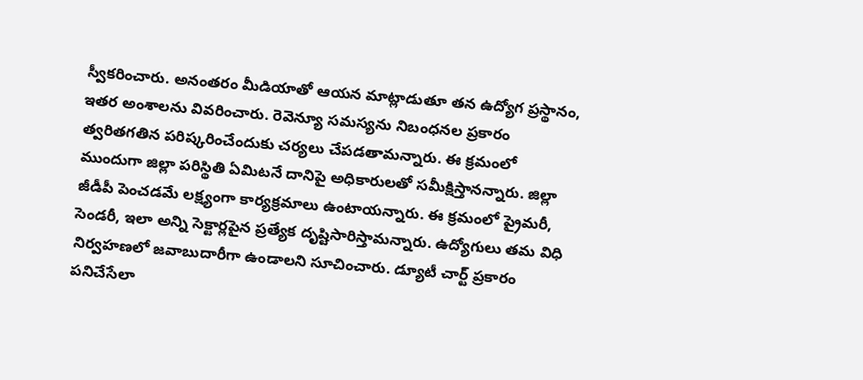స్వీకరించారు. అనంతరం మీడియాతో ఆయన మాట్లాడుతూ తన ఉద్యోగ ప్రస్థానం, ఇతర అంశాలను వివరించారు. రెవెన్యూ సమస్యను నిబంధనల ప్రకారం త్వరితగతిన పరిష్కరించేందుకు చర్యలు చేపడతామన్నారు. ఈ క్రమంలో ముందుగా జిల్లా పరిస్థితి ఏమిటనే దానిపై అధికారులతో సమీక్షిస్తానన్నారు. జిల్లా జీడీపీ పెంచడమే లక్ష్యంగా కార్యక్రమాలు ఉంటాయన్నారు. ఈ క్రమంలో ప్రైమరీ, సెండరీ, ఇలా అన్ని సెక్టార్లపైన ప్రత్యేక దృష్టిసారిస్తామన్నారు. ఉద్యోగులు తమ విధి నిర్వహణలో జవాబుదారీగా ఉండాలని సూచించారు. డ్యూటీ చార్ట్‌ ప్రకారం పనిచేసేలా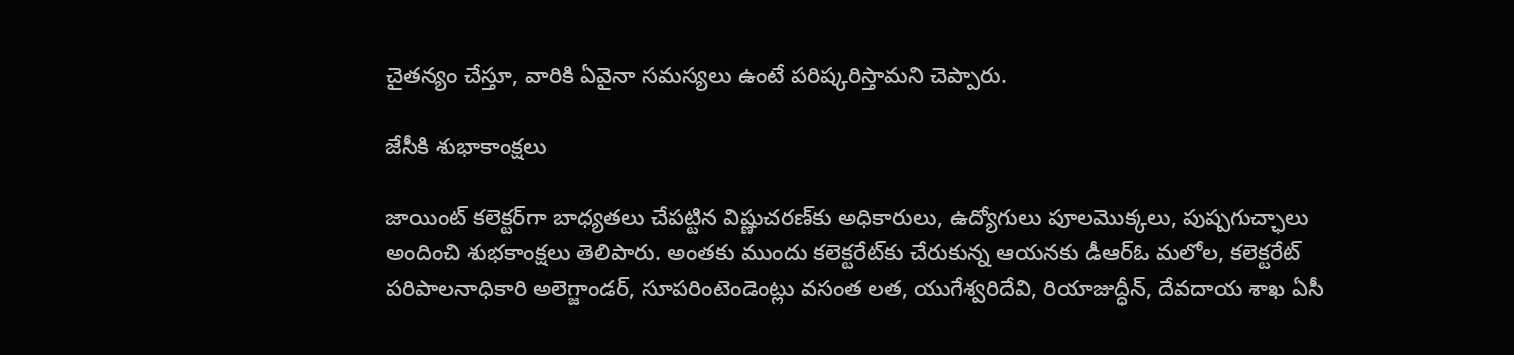చైతన్యం చేస్తూ, వారికి ఏవైనా సమస్యలు ఉంటే పరిష్కరిస్తామని చెప్పారు.

జేసీకి శుభాకాంక్షలు

జాయింట్‌ కలెక్టర్‌గా బాధ్యతలు చేపట్టిన విష్ణుచరణ్‌కు అధికారులు, ఉద్యోగులు పూలమొక్కలు, పుష్పగుచ్ఛాలు అందించి శుభకాంక్షలు తెలిపారు. అంతకు ముందు కలెక్టరేట్‌కు చేరుకున్న ఆయనకు డీఆర్‌ఓ మలోల, కలెక్టరేట్‌ పరిపాలనాధికారి అలెగ్జాండర్‌, సూపరింటెండెంట్లు వసంత లత, యుగేశ్వరిదేవి, రియాజుద్ధీన్‌, దేవదాయ శాఖ ఏసీ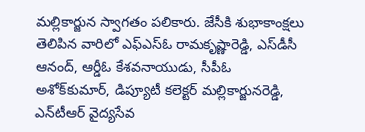మల్లికార్జున స్వాగతం పలికారు. జేసీకి శుభాకాంక్షలు తెలిపిన వారిలో ఎఫ్‌ఎస్‌ఓ రామకృష్ణారెడ్డి, ఎస్‌డీసీ ఆనంద్‌, ఆర్డీఓ కేశవనాయుడు, సీపీఓ అశోక్‌కుమార్‌, డిప్యూటీ కలెక్టర్‌ మల్లికార్జునరెడ్డి, ఎన్‌టీఆర్‌ వైద్యసేవ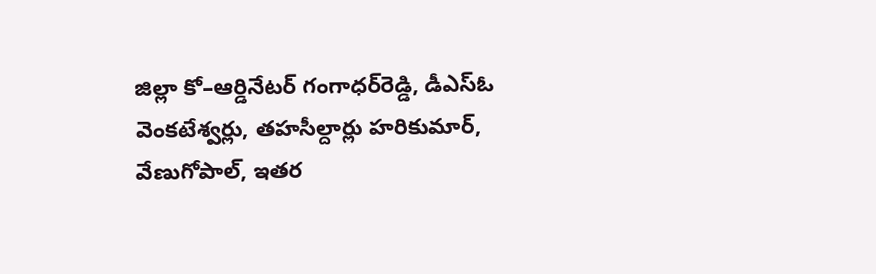జిల్లా కో–ఆర్డినేటర్‌ గంగాధర్‌రెడ్డి, డీఎస్‌ఓ వెంకటేశ్వర్లు, తహసీల్దార్లు హరికుమార్‌, వేణుగోపాల్‌, ఇతర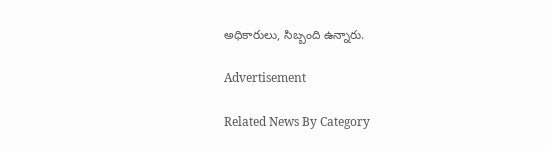అధికారులు, సిబ్బంది ఉన్నారు.

Advertisement

Related News By Category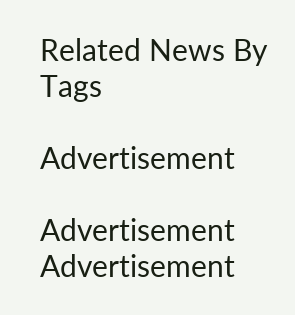Related News By Tags

Advertisement

Advertisement
Advertisement